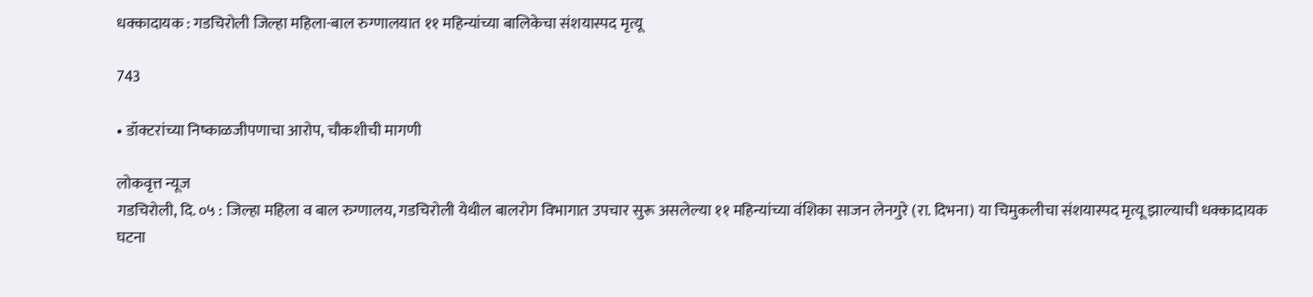धक्कादायक : गडचिरोली जिल्हा महिला-बाल रुग्णालयात ११ महिन्यांच्या बालिकेचा संशयास्पद मृत्यू

743

• डॉक्टरांच्या निष्काळजीपणाचा आरोप, चौकशीची मागणी

लोकवृत्त न्यूज
गडचिरोली, दि. ०५ : जिल्हा महिला व बाल रुग्णालय, गडचिरोली येथील बालरोग विभागात उपचार सुरू असलेल्या ११ महिन्यांच्या वंशिका साजन लेनगुरे (रा. दिभना) या चिमुकलीचा संशयास्पद मृत्यू झाल्याची धक्कादायक घटना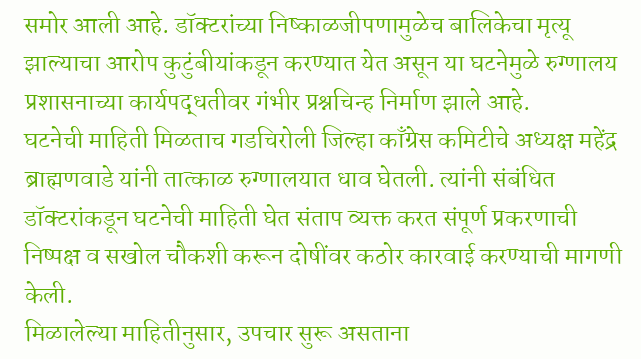समोर आली आहे. डॉक्टरांच्या निष्काळजीपणामुळेच बालिकेचा मृत्यू झाल्याचा आरोप कुटुंबीयांकडून करण्यात येत असून या घटनेमुळे रुग्णालय प्रशासनाच्या कार्यपद्धतीवर गंभीर प्रश्नचिन्ह निर्माण झाले आहे.
घटनेची माहिती मिळताच गडचिरोली जिल्हा काँग्रेस कमिटीचे अध्यक्ष महेंद्र ब्राह्मणवाडे यांनी तात्काळ रुग्णालयात धाव घेतली. त्यांनी संबंधित डॉक्टरांकडून घटनेची माहिती घेत संताप व्यक्त करत संपूर्ण प्रकरणाची निष्पक्ष व सखोल चौकशी करून दोषींवर कठोर कारवाई करण्याची मागणी केली.
मिळालेल्या माहितीनुसार, उपचार सुरू असताना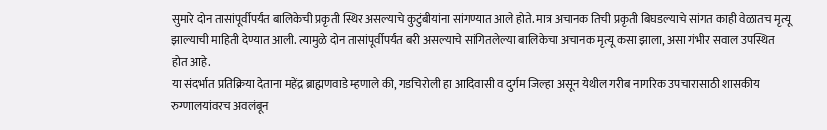सुमारे दोन तासांपूर्वीपर्यंत बालिकेची प्रकृती स्थिर असल्याचे कुटुंबीयांना सांगण्यात आले होते. मात्र अचानक तिची प्रकृती बिघडल्याचे सांगत काही वेळातच मृत्यू झाल्याची माहिती देण्यात आली. त्यामुळे दोन तासांपूर्वीपर्यंत बरी असल्याचे सांगितलेल्या बालिकेचा अचानक मृत्यू कसा झाला, असा गंभीर सवाल उपस्थित होत आहे.
या संदर्भात प्रतिक्रिया देताना महेंद्र ब्राह्मणवाडे म्हणाले की, गडचिरोली हा आदिवासी व दुर्गम जिल्हा असून येथील गरीब नागरिक उपचारासाठी शासकीय रुग्णालयांवरच अवलंबून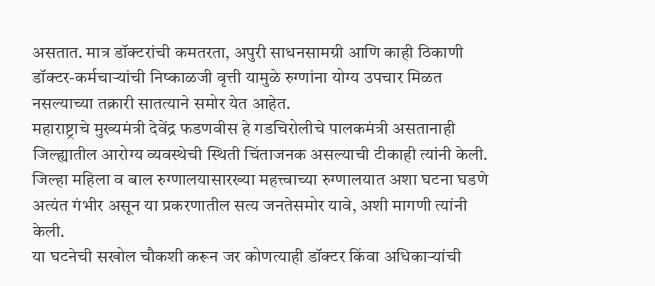असतात. मात्र डॉक्टरांची कमतरता, अपुरी साधनसामग्री आणि काही ठिकाणी डॉक्टर-कर्मचाऱ्यांची निष्काळजी वृत्ती यामुळे रुग्णांना योग्य उपचार मिळत नसल्याच्या तक्रारी सातत्याने समोर येत आहेत.
महाराष्ट्राचे मुख्यमंत्री देवेंद्र फडणवीस हे गडचिरोलीचे पालकमंत्री असतानाही जिल्ह्यातील आरोग्य व्यवस्थेची स्थिती चिंताजनक असल्याची टीकाही त्यांनी केली. जिल्हा महिला व बाल रुग्णालयासारख्या महत्त्वाच्या रुग्णालयात अशा घटना घडणे अत्यंत गंभीर असून या प्रकरणातील सत्य जनतेसमोर यावे, अशी मागणी त्यांनी केली.
या घटनेची सखोल चौकशी करून जर कोणत्याही डॉक्टर किंवा अधिकाऱ्यांची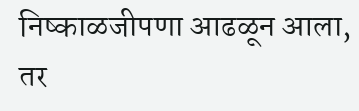निष्काळजीपणा आढळून आला, तर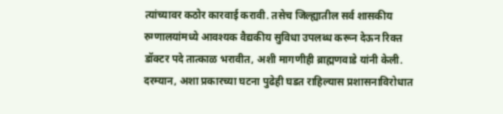त्यांच्यावर कठोर कारवाई करावी. तसेच जिल्ह्यातील सर्व शासकीय रुग्णालयांमध्ये आवश्यक वैद्यकीय सुविधा उपलब्ध करून देऊन रिक्त डॉक्टर पदे तात्काळ भरावीत, अशी मागणीही ब्राह्मणवाडे यांनी केली.
दरम्यान, अशा प्रकारच्या घटना पुढेही घडत राहिल्यास प्रशासनाविरोधात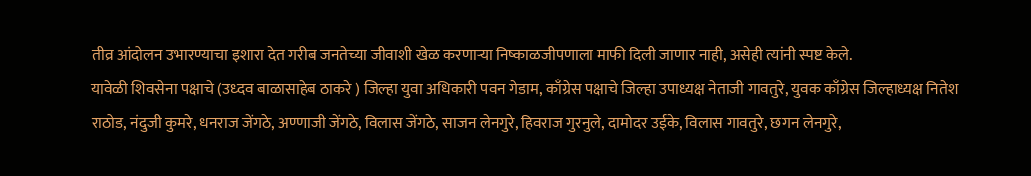तीव्र आंदोलन उभारण्याचा इशारा देत गरीब जनतेच्या जीवाशी खेळ करणाऱ्या निष्काळजीपणाला माफी दिली जाणार नाही, असेही त्यांनी स्पष्ट केले.
यावेळी शिवसेना पक्षाचे (उध्दव बाळासाहेब ठाकरे ) जिल्हा युवा अधिकारी पवन गेडाम, काँग्रेस पक्षाचे जिल्हा उपाध्यक्ष नेताजी गावतुरे, युवक काँग्रेस जिल्हाध्यक्ष नितेश राठोड, नंदुजी कुमरे, धनराज जेंगठे, अण्णाजी जेंगठे, विलास जेंगठे, साजन लेनगुरे, हिवराज गुरनुले, दामोदर उईके, विलास गावतुरे, छगन लेनगुरे,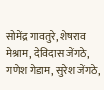सोमेंद्र गावतुरे, शेषराव मेश्राम, देविदास जेंगठे, गणेश गेडाम, सुरेश जेंगठे,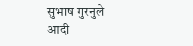सुभाष गुरनुले आदी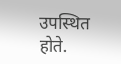उपस्थित होते.